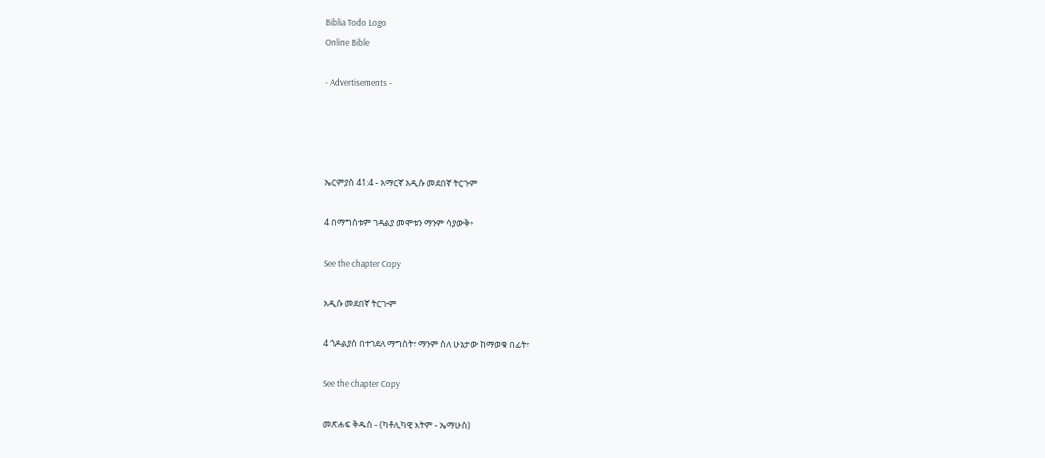Biblia Todo Logo
Online Bible

- Advertisements -




ኤርምያስ 41:4 - አማርኛ አዲሱ መደበኛ ትርጉም

4 በማግስቱም ገዳልያ መሞቱን ማንም ሳያውቅ፥

See the chapter Copy

አዲሱ መደበኛ ትርጒም

4 ጎዶልያስ በተገደለ ማግስት፣ ማንም ስለ ሁኔታው ከማወቁ በፊት፣

See the chapter Copy

መጽሐፍ ቅዱስ - (ካቶሊካዊ እትም - ኤማሁስ)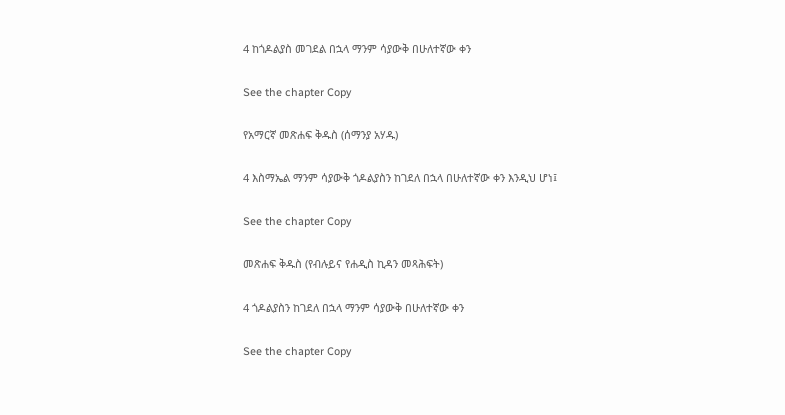4 ከጎዶልያስ መገደል በኋላ ማንም ሳያውቅ በሁለተኛው ቀን

See the chapter Copy

የአማርኛ መጽሐፍ ቅዱስ (ሰማንያ አሃዱ)

4 እስማኤል ማንም ሳያውቅ ጎዶልያስን ከገደለ በኋላ በሁለተኛው ቀን እንዲህ ሆነ፤

See the chapter Copy

መጽሐፍ ቅዱስ (የብሉይና የሐዲስ ኪዳን መጻሕፍት)

4 ጎዶልያስን ከገደለ በኋላ ማንም ሳያውቅ በሁለተኛው ቀን

See the chapter Copy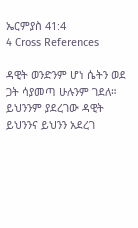ኤርምያስ 41:4
4 Cross References

ዳዊት ወንድንም ሆነ ሴትን ወደ ጋት ሳያመጣ ሁሉንም ገደለ። ይህንንም ያደረገው ዳዊት ይህንንና ይህንን አደረገ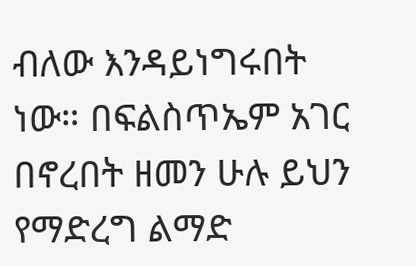ብለው እንዳይነግሩበት ነው። በፍልስጥኤም አገር በኖረበት ዘመን ሁሉ ይህን የማድረግ ልማድ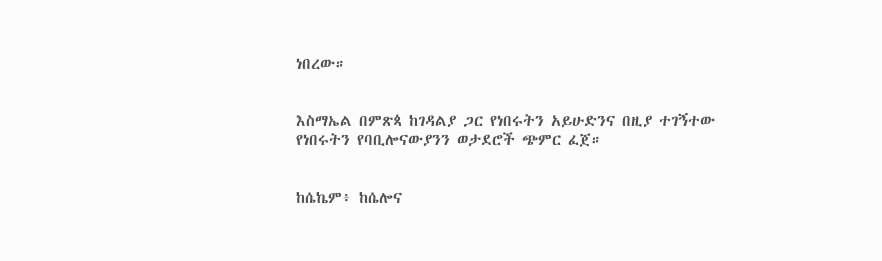ነበረው።


እስማኤል በምጽጳ ከገዳልያ ጋር የነበሩትን አይሁድንና በዚያ ተገኝተው የነበሩትን የባቢሎናውያንን ወታደሮች ጭምር ፈጀ።


ከሴኬም፥ ከሴሎና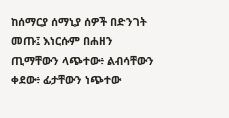ከሰማርያ ሰማኒያ ሰዎች በድንገት መጡ፤ እነርሱም በሐዘን ጢማቸውን ላጭተው፥ ልብሳቸውን ቀደው፥ ፊታቸውን ነጭተው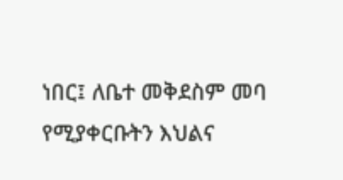ነበር፤ ለቤተ መቅደስም መባ የሚያቀርቡትን እህልና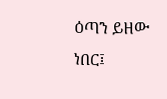ዕጣን ይዘው ነበር፤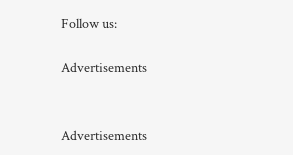Follow us:

Advertisements


Advertisements